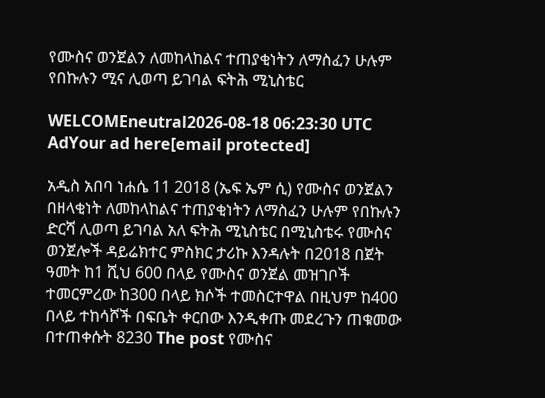የሙስና ወንጀልን ለመከላከልና ተጠያቂነትን ለማስፈን ሁሉም የበኩሉን ሚና ሊወጣ ይገባል ፍትሕ ሚኒስቴር

WELCOMEneutral2026-08-18 06:23:30 UTC
AdYour ad here[email protected]

አዲስ አበባ ነሐሴ 11 2018 (ኤፍ ኤም ሲ) የሙስና ወንጀልን በዘላቂነት ለመከላከልና ተጠያቂነትን ለማስፈን ሁሉም የበኩሉን ድርሻ ሊወጣ ይገባል አለ ፍትሕ ሚኒስቴር በሚኒስቴሩ የሙስና ወንጀሎች ዳይሬክተር ምስክር ታሪኩ እንዳሉት በ2018 በጀት ዓመት ከ1 ሺህ 600 በላይ የሙስና ወንጀል መዝገቦች ተመርምረው ከ300 በላይ ክሶች ተመስርተዋል በዚህም ከ400 በላይ ተከሳሾች በፍቤት ቀርበው እንዲቀጡ መደረጉን ጠቁመው በተጠቀሱት 8230 The post የሙስና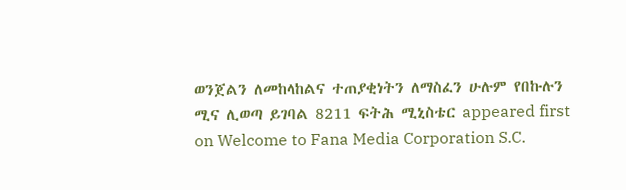ወንጀልን ለመከላከልና ተጠያቂነትን ለማስፈን ሁሉም የበኩሉን ሚና ሊወጣ ይገባል 8211 ፍትሕ ሚኒስቴር appeared first on Welcome to Fana Media Corporation S.C.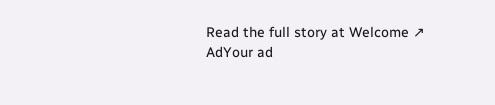Read the full story at Welcome ↗
AdYour ad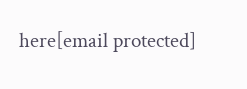here[email protected]